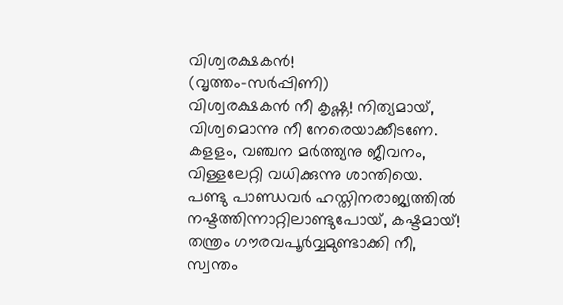വിശ്വരക്ഷകൻ!
(വൃത്തം-സർപ്പിണി)
വിശ്വരക്ഷകൻ നീ കൃഷ്ണ! നിത്യമായ്,
വിശ്വമൊന്നു നീ നേരെയാക്കീടണേ.
കളളം, വഞ്ചന മർത്ത്യനു ജീവനം,
വിള്ളലേറ്റി വധിക്കുന്നു ശാന്തിയെ.
പണ്ടു പാണ്ഡവർ ഹസ്തിനരാജ്യത്തിൽ
നഷ്ടത്തിന്നാറ്റിലാണ്ടുപോയ്, കഷ്ടമായ്!
തന്ത്രം ഗൗരവപൂർവ്വമുണ്ടാക്കി നീ,
സ്വന്തം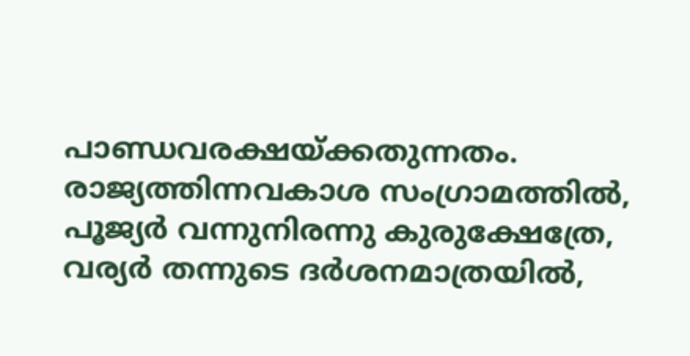പാണ്ഡവരക്ഷയ്ക്കതുന്നതം.
രാജ്യത്തിന്നവകാശ സംഗ്രാമത്തിൽ,
പൂജ്യർ വന്നുനിരന്നു കുരുക്ഷേത്രേ,
വര്യർ തന്നുടെ ദർശനമാത്രയിൽ,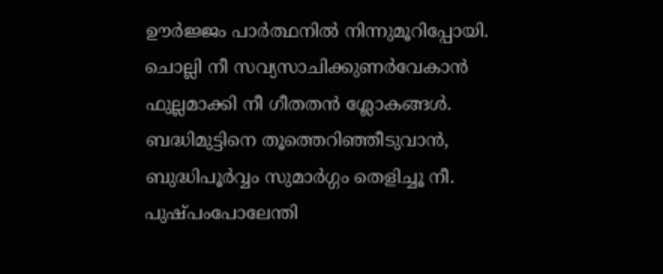ഊർജ്ജം പാർത്ഥനിൽ നിന്നുമൂറിപ്പോയി.
ചൊല്ലി നീ സവ്യസാചിക്കുണർവേകാൻ
ഫുല്ലമാക്കി നീ ഗീതതൻ ശ്ലോകങ്ങൾ.
ബദ്ധിമുട്ടിനെ തൂത്തെറിഞ്ഞീടുവാൻ,
ബുദ്ധിപൂർവ്വം സുമാർഗ്ഗം തെളിച്ചൂ നീ.
പുഷ്പംപോലേന്തി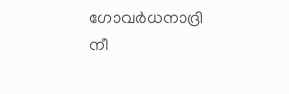ഗോവർധനാദ്രി നീ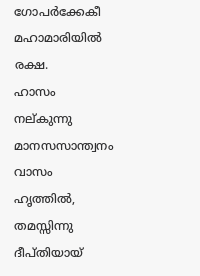ഗോപർക്കേകീ മഹാമാരിയിൽ രക്ഷ.
ഹാസം നല്കുന്നു മാനസസാന്ത്വനം
വാസം ഹൃത്തിൽ, തമസ്സിന്നു ദീപ്തിയായ്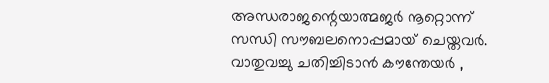അന്ധരാജന്റെയാത്മജർ നൂറ്റൊന്ന്
സന്ധി സൗബലനൊപ്പമായ് ചെയ്തവർ.
വാതുവച്ചു ചതിച്ചിടാൻ കൗന്തേയർ ,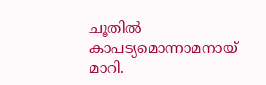ചൂതിൽ കാപട്യമൊന്നാമനായ് മാറി.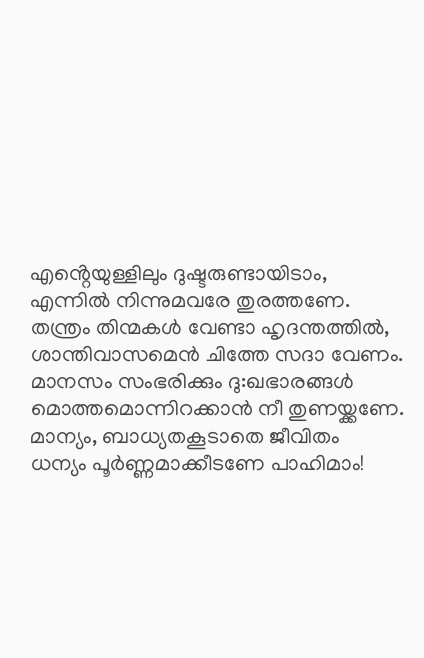എൻ്റെയുള്ളിലും ദുഷ്ടരുണ്ടായിടാം,
എന്നിൽ നിന്നുമവരേ തുരത്തണേ.
തന്ത്രം തിന്മകൾ വേണ്ടാ ഹൃദന്തത്തിൽ,
ശാന്തിവാസമെൻ ചിത്തേ സദാ വേണം.
മാനസം സംഭരിക്കും ദു:ഖഭാരങ്ങൾ
മൊത്തമൊന്നിറക്കാൻ നീ തുണയ്ക്കണേ.
മാന്യം, ബാധ്യതകൂടാതെ ജീവിതം
ധന്യം പൂർണ്ണമാക്കീടണേ പാഹിമാം!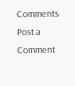Comments
Post a Comment